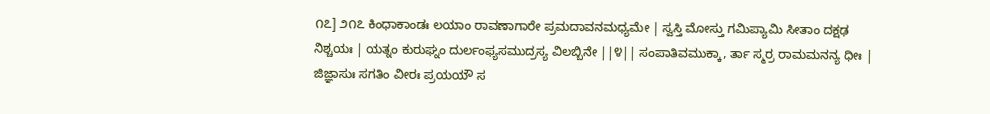೧೭] ೨೧೭ ಕಿಂಧಾಕಾಂಡಃ ಲಯಾಂ ರಾವಣಾಗಾರೇ ಪ್ರಮದಾವನಮಧ್ಯಮೇ | ಸ್ವಸ್ತಿ ಮೋಸ್ತು ಗಮಿಪ್ಯಾಮಿ ಸೀತಾಂ ದಕ್ಷಢ ನಿಶ್ಚಯಃ | ಯತ್ನಂ ಕುರುಘ್ನಂ ದುರ್ಲಂಫ್ಯಸಮುದ್ರಸ್ಯ ವಿಲಬ್ಬಿನೇ ||೪|| ಸಂಪಾತಿವಮುಕ್ಕಾ, ರ್ತಾ ಸ್ಮರ್ರ ರಾಮಮನನ್ಯ ಧೀಃ | ಜಿಜ್ಞಾಸುಃ ಸಗತಿಂ ವೀರಃ ಪ್ರಯಯೌ ಸ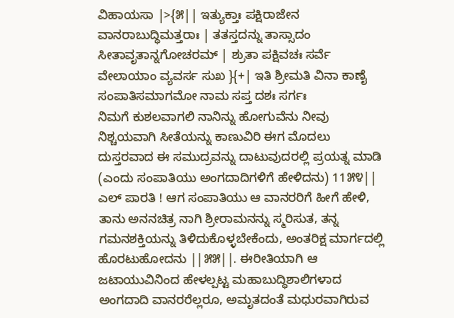ವಿಹಾಯಸಾ |>{೫|| ಇತ್ಯುಕ್ತಾಃ ಪಕ್ಷಿರಾಜೇನ ವಾನರಾಬುದ್ಧಿಮತ್ತರಾಃ | ತತಸ್ತದನ್ನು ತಾಸ್ಸಾದಂ ಸೀತಾವೃತಾನ್ನಗೋಚರಮ್ | ಶ್ರುತಾ ಪಕ್ಷಿವಚಃ ಸರ್ವೆ ವೇಲಾಯಾಂ ವ್ಯವರ್ಸ ಸುಖ }{+| ಇತಿ ಶ್ರೀಮತಿ ವಿನಾ ಕಾಣೈ ಸಂಪಾತಿಸಮಾಗಮೋ ನಾಮ ಸಪ್ತ ದಶಃ ಸರ್ಗಃ
ನಿಮಗೆ ಕುಶಲವಾಗಲಿ ನಾನಿನ್ನು ಹೋಗುವೆನು ನೀವು ನಿಶ್ಚಯವಾಗಿ ಸೀತೆಯನ್ನು ಕಾಣುವಿರಿ ಈಗ ಮೊದಲು ದುಸ್ತರವಾದ ಈ ಸಮುದ್ರವನ್ನು ದಾಟುವುದರಲ್ಲಿ ಪ್ರಯತ್ನ ಮಾಡಿ (ಎಂದು ಸಂಪಾತಿಯು ಅಂಗದಾದಿಗಳಿಗೆ ಹೇಳಿದನು) 11೫೪|| ಎಲ್ ಪಾರತಿ ! ಆಗ ಸಂಪಾತಿಯು ಆ ವಾನರರಿಗೆ ಹೀಗೆ ಹೇಳಿ, ತಾನು ಅನನಚಿತ್ರ ನಾಗಿ ಶ್ರೀರಾಮನನ್ನು ಸ್ಮರಿಸುತ, ತನ್ನ ಗಮನಶಕ್ತಿಯನ್ನು ತಿಳಿದುಕೊಳ್ಳಬೇಕೆಂದು, ಅಂತರಿಕ್ಷ ಮಾರ್ಗದಲ್ಲಿ ಹೊರಟುಹೋದನು ||೫೫||. ಈರೀತಿಯಾಗಿ ಆ ಜಟಾಯುವಿನಿಂದ ಹೇಳಲ್ಪಟ್ಟ ಮಹಾಬುದ್ಧಿಶಾಲಿಗಳಾದ ಅಂಗದಾದಿ ವಾನರರೆಲ್ಲರೂ, ಅಮೃತದಂತೆ ಮಧುರವಾಗಿರುವ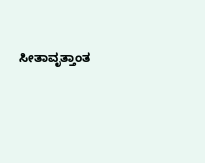ಸೀತಾವೃತ್ತಾಂತ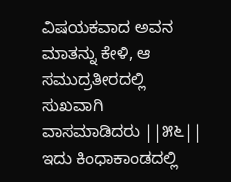ವಿಷಯಕವಾದ ಅವನ ಮಾತನ್ನು ಕೇಳಿ, ಆ ಸಮುದ್ರತೀರದಲ್ಲಿ ಸುಖವಾಗಿ ವಾಸಮಾಡಿದರು ||೫೬|| ಇದು ಕಿಂಧಾಕಾಂಡದಲ್ಲಿ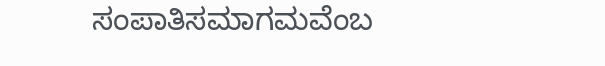ಸಂಪಾತಿಸಮಾಗಮವೆಂಬ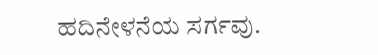ಹದಿನೇಳನೆಯ ಸರ್ಗವು.